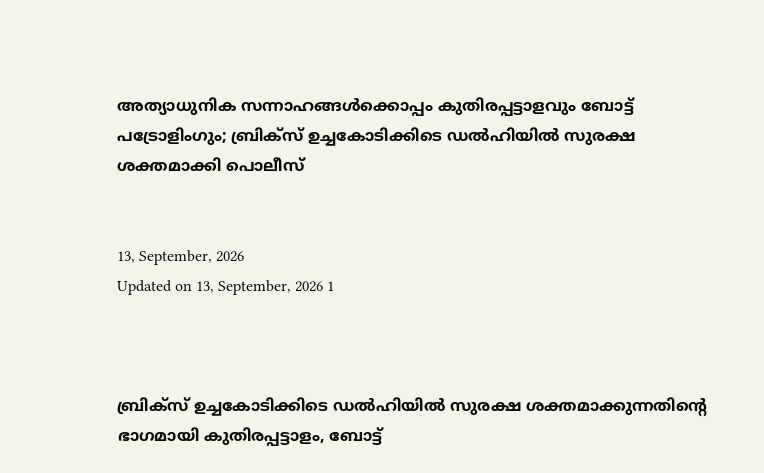അത്യാധുനിക സന്നാഹങ്ങൾക്കൊപ്പം കുതിരപ്പട്ടാളവും ബോട്ട് പട്രോളിംഗും; ബ്രിക്‌സ് ഉച്ചകോടിക്കിടെ ഡൽഹിയിൽ സുരക്ഷ ശക്തമാക്കി പൊലീസ്


13, September, 2026
Updated on 13, September, 2026 1



ബ്രിക്‌സ് ഉച്ചകോടിക്കിടെ ഡൽഹിയിൽ സുരക്ഷ ശക്തമാക്കുന്നതിന്റെ ഭാഗമായി കുതിരപ്പട്ടാളം, ബോട്ട്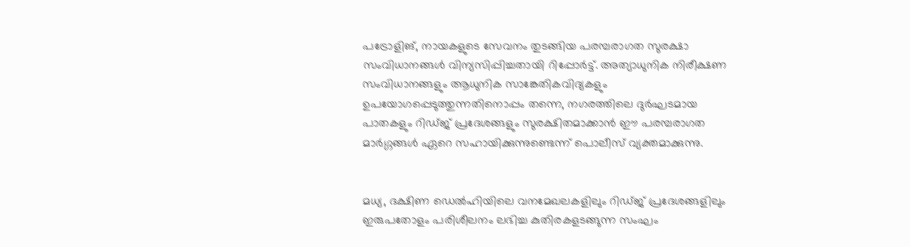പട്രോളിങ്, നായകളുടെ സേവനം തുടങ്ങിയ പരമ്പരാഗത സുരക്ഷാ സംവിധാനങ്ങൾ വിന്യസിപ്പിച്ചതായി റിപ്പോർട്ട്. അത്യാധുനിക നിരീക്ഷണ സംവിധാനങ്ങളും ആധുനിക സാങ്കേതികവിദ്യകളും ഉപയോഗപ്പെടുത്തുന്നതിനൊപ്പം തന്നെ, നഗരത്തിലെ ദുർഘടമായ പാതകളും റിഡ്ജ് പ്രദേശങ്ങളും സുരക്ഷിതമാക്കാൻ ഈ പരമ്പരാഗത മാർഗ്ഗങ്ങൾ ഏറെ സഹായിക്കുന്നുണ്ടെന്ന് പൊലീസ് വ്യക്തമാക്കുന്നു.


മധ്യ, ദക്ഷിണ ഡെൽഹിയിലെ വനമേഖലകളിലും റിഡ്ജ് പ്രദേശങ്ങളിലും ഇരുപതോളം പരിശീലനം ലഭിച്ച കുതിരകളടങ്ങുന്ന സംഘം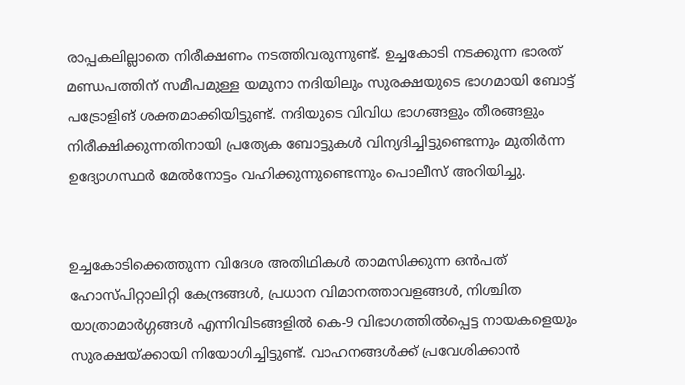രാപ്പകലില്ലാതെ നിരീക്ഷണം നടത്തിവരുന്നുണ്ട്. ഉച്ചകോടി നടക്കുന്ന ഭാരത് മണ്ഡപത്തിന് സമീപമുള്ള യമുനാ നദിയിലും സുരക്ഷയുടെ ഭാഗമായി ബോട്ട് പട്രോളിങ് ശക്തമാക്കിയിട്ടുണ്ട്. നദിയുടെ വിവിധ ഭാഗങ്ങളും തീരങ്ങളും നിരീക്ഷിക്കുന്നതിനായി പ്രത്യേക ബോട്ടുകൾ വിന്യദിച്ചിട്ടുണ്ടെന്നും മുതിർന്ന ഉദ്യോഗസ്ഥർ മേൽനോട്ടം വഹിക്കുന്നുണ്ടെന്നും പൊലീസ് അറിയിച്ചു.


ഉച്ചകോടിക്കെത്തുന്ന വിദേശ അതിഥികൾ താമസിക്കുന്ന ഒൻപത് ഹോസ്പിറ്റാലിറ്റി കേന്ദ്രങ്ങൾ, പ്രധാന വിമാനത്താവളങ്ങൾ, നിശ്ചിത യാത്രാമാർഗ്ഗങ്ങൾ എന്നിവിടങ്ങളിൽ കെ-9 വിഭാഗത്തിൽപ്പെട്ട നായകളെയും സുരക്ഷയ്ക്കായി നിയോഗിച്ചിട്ടുണ്ട്. വാഹനങ്ങൾക്ക് പ്രവേശിക്കാൻ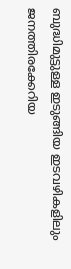ബുദ്ധിമുട്ടുള്ള ഇടുങ്ങിയ ഇടവഴികളിലും ജനത്തിരക്കേറിയ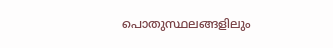പൊതുസ്ഥലങ്ങളിലും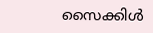സൈക്കിൾ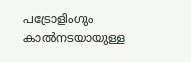പട്രോളിംഗും കാൽനടയായുള്ള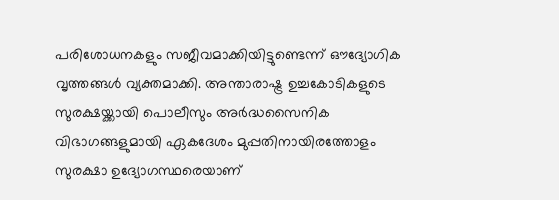പരിശോധനകളും സജീവമാക്കിയിട്ടുണ്ടെന്ന് ഔദ്യോഗിക വൃത്തങ്ങൾ വ്യക്തമാക്കി. അന്താരാഷ്ട്ര ഉച്ചകോടികളുടെ സുരക്ഷയ്ക്കായി പൊലീസും അർദ്ധസൈനിക വിഭാഗങ്ങളുമായി ഏകദേശം മുപ്പതിനായിരത്തോളം സുരക്ഷാ ഉദ്യോഗസ്ഥരെയാണ്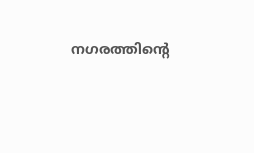നഗരത്തിന്റെ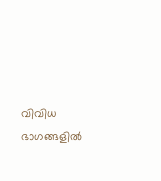വിവിധ ഭാഗങ്ങളിൽ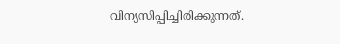വിന്യസിപ്പിച്ചിരിക്കുന്നത്.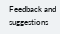Feedback and suggestions